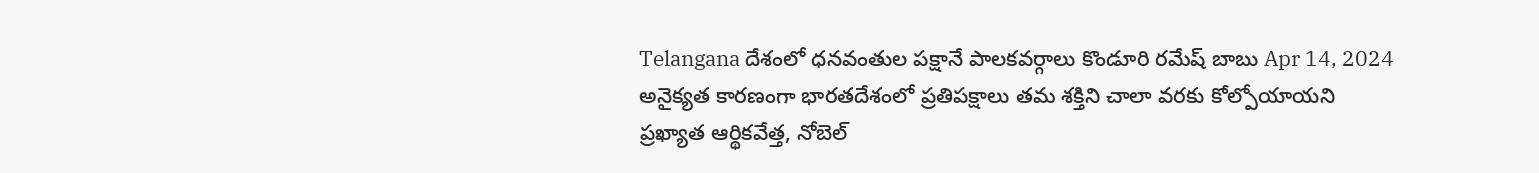Telangana దేశంలో ధనవంతుల పక్షానే పాలకవర్గాలు కొండూరి రమేష్ బాబు Apr 14, 2024 అనైక్యత కారణంగా భారతదేశంలో ప్రతిపక్షాలు తమ శక్తిని చాలా వరకు కోల్పోయాయని ప్రఖ్యాత ఆర్థికవేత్త, నోబెల్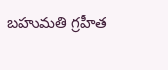బహుమతి గ్రహీత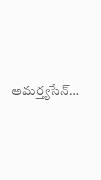అమర్త్యసేన్…